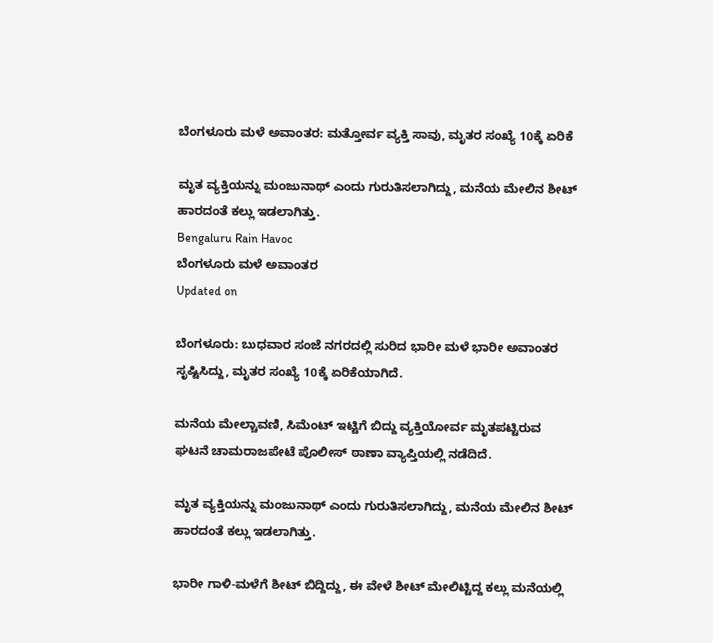ಬೆಂಗಳೂರು ಮಳೆ ಅವಾಂತರ: ಮತ್ತೋರ್ವ ವ್ಯಕ್ತಿ ಸಾವು, ಮೃತರ ಸಂಖ್ಯೆ 10ಕ್ಕೆ ಏರಿಕೆ

ಮೃತ ವ್ಯಕ್ತಿಯನ್ನು ಮಂಜುನಾಥ್ ಎಂದು ಗುರುತಿಸಲಾಗಿದ್ದು, ಮನೆಯ ಮೇಲಿನ ಶೀಟ್ ಹಾರದಂತೆ ಕಲ್ಲು ಇಡಲಾಗಿತ್ತು.
Bengaluru Rain Havoc
ಬೆಂಗಳೂರು ಮಳೆ ಅವಾಂತರ
Updated on

ಬೆಂಗಳೂರು: ಬುಧವಾರ ಸಂಜೆ ನಗರದಲ್ಲಿ ಸುರಿದ ಭಾರೀ ಮಳೆ ಭಾರೀ ಅವಾಂತರ ಸೃಷ್ಟಿಸಿದ್ದು, ಮೃತರ ಸಂಖ್ಯೆ 10ಕ್ಕೆ ಏರಿಕೆಯಾಗಿದೆ.

ಮನೆಯ ಮೇಲ್ಚಾವಣಿ, ಸಿಮೆಂಟ್ ಇಟ್ಟಿಗೆ ಬಿದ್ದು ವ್ಯಕ್ತಿಯೋರ್ವ ಮೃತಪಟ್ಟಿರುವ ಘಟನೆ ಚಾಮರಾಜಪೇಟೆ ಪೊಲೀಸ್ ಠಾಣಾ ವ್ಯಾಪ್ತಿಯಲ್ಲಿ ನಡೆದಿದೆ.

ಮೃತ ವ್ಯಕ್ತಿಯನ್ನು ಮಂಜುನಾಥ್ ಎಂದು ಗುರುತಿಸಲಾಗಿದ್ದು, ಮನೆಯ ಮೇಲಿನ ಶೀಟ್ ಹಾರದಂತೆ ಕಲ್ಲು ಇಡಲಾಗಿತ್ತು.

ಭಾರೀ ಗಾಳಿ-ಮಳೆಗೆ ಶೀಟ್ ಬಿದ್ದಿದ್ದು, ಈ ವೇಳೆ ಶೀಟ್ ಮೇಲಿಟ್ಟಿದ್ದ ಕಲ್ಲು ಮನೆಯಲ್ಲಿ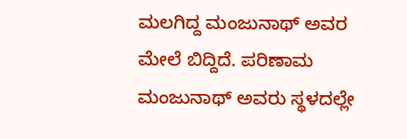ಮಲಗಿದ್ದ ಮಂಜುನಾಥ್ ಅವರ ಮೇಲೆ ಬಿದ್ದಿದೆ. ಪರಿಣಾಮ ಮಂಜುನಾಥ್ ಅವರು ಸ್ಥಳದಲ್ಲೇ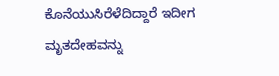ಕೊನೆಯುಸಿರೆಳೆದಿದ್ದಾರೆ ಇದೀಗ ಮೃತದೇಹವನ್ನು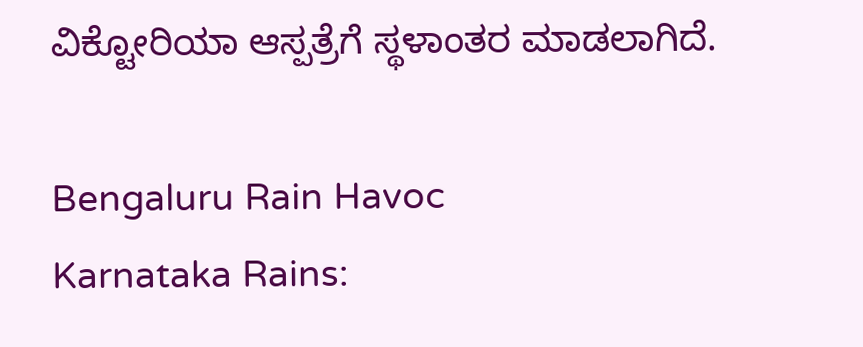ವಿಕ್ಟೋರಿಯಾ ಆಸ್ಪತ್ರೆಗೆ ಸ್ಥಳಾಂತರ ಮಾಡಲಾಗಿದೆ.

Bengaluru Rain Havoc
Karnataka Rains: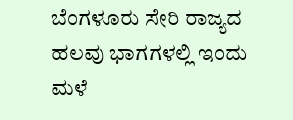ಬೆಂಗಳೂರು ಸೇರಿ ರಾಜ್ಯದ ಹಲವು ಭಾಗಗಳಲ್ಲಿ ಇಂದು ಮಳೆ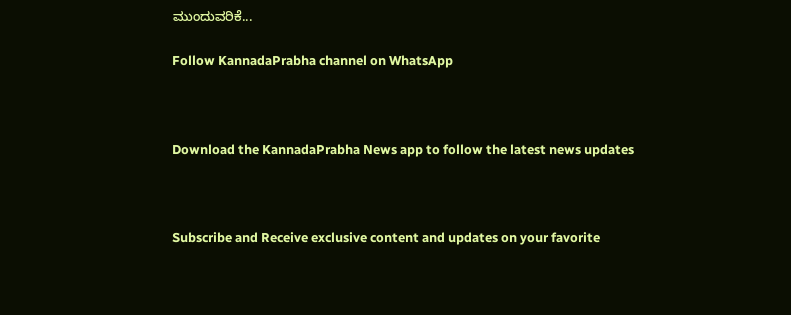ಮುಂದುವರಿಕೆ...

Follow KannadaPrabha channel on WhatsApp



Download the KannadaPrabha News app to follow the latest news updates



Subscribe and Receive exclusive content and updates on your favorite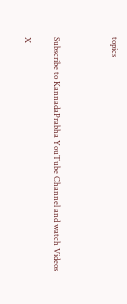topics



Subscribe to KannadaPrabha YouTube Channel and watch Videos

X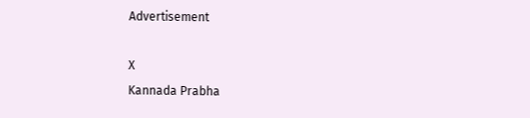Advertisement

X
Kannada Prabha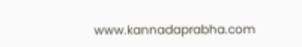www.kannadaprabha.com